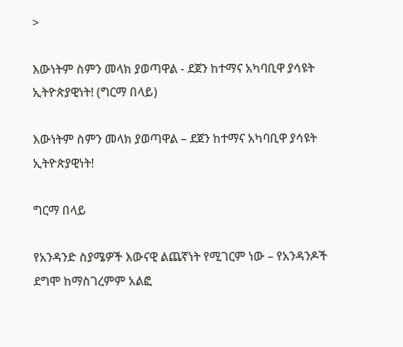>

እውነትም ስምን መላክ ያወጣዋል - ደጀን ከተማና አካባቢዋ ያሳዩት ኢትዮጵያዊነት! (ግርማ በላይ)

እውነትም ስምን መላክ ያወጣዋል – ደጀን ከተማና አካባቢዋ ያሳዩት ኢትዮጵያዊነት!

ግርማ በላይ

የአንዳንድ ስያሜዎች እውናዊ ልጨኛነት የሚገርም ነው – የአንዳንዶች ደግሞ ከማስገረምም አልፎ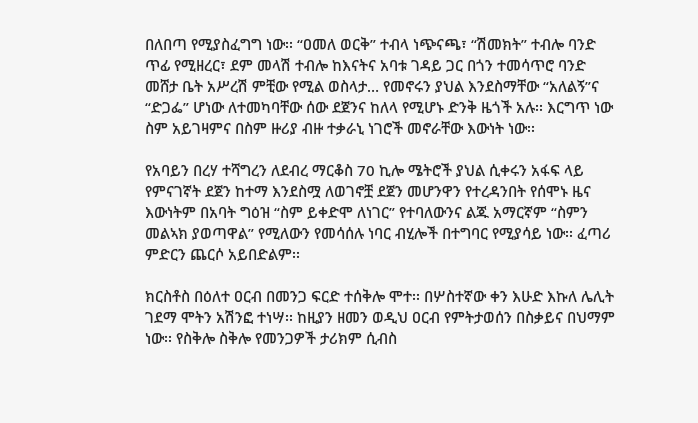በለበጣ የሚያስፈግግ ነው፡፡ “ዐመለ ወርቅ” ተብላ ነጭናጫ፣ “ሽመክት” ተብሎ ባንድ ጥፊ የሚዘረር፣ ደም መላሽ ተብሎ ከእናትና አባቱ ገዳይ ጋር በጎን ተመሳጥሮ ባንድ መሸታ ቤት አሥረሽ ምቺው የሚል ወስላታ… የመኖሩን ያህል እንደስማቸው “አለልኝ”ና “ድጋፌ” ሆነው ለተመካባቸው ሰው ደጀንና ከለላ የሚሆኑ ድንቅ ዜጎች አሉ፡፡ እርግጥ ነው ስም አይገዛምና በስም ዙሪያ ብዙ ተቃራኒ ነገሮች መኖራቸው እውነት ነው፡፡

የአባይን በረሃ ተሻግረን ለደብረ ማርቆስ 70 ኪሎ ሜትሮች ያህል ሲቀሩን አፋፍ ላይ የምናገኛት ደጀን ከተማ እንደስሟ ለወገኖቿ ደጀን መሆንዋን የተረዳንበት የሰሞኑ ዜና እውነትም በአባት ግዕዝ “ስም ይቀድሞ ለነገር” የተባለውንና ልጁ አማርኛም “ስምን መልኣክ ያወጣዋል” የሚለውን የመሳሰሉ ነባር ብሂሎች በተግባር የሚያሳይ ነው፡፡ ፈጣሪ ምድርን ጨርሶ አይበድልም፡፡

ክርስቶስ በዕለተ ዐርብ በመንጋ ፍርድ ተሰቅሎ ሞተ፡፡ በሦስተኛው ቀን እሁድ እኩለ ሌሊት ገደማ ሞትን አሽንፎ ተነሣ፡፡ ከዚያን ዘመን ወዲህ ዐርብ የምትታወሰን በስቃይና በህማም ነው፡፡ የስቅሎ ስቅሎ የመንጋዎች ታሪክም ሲብስ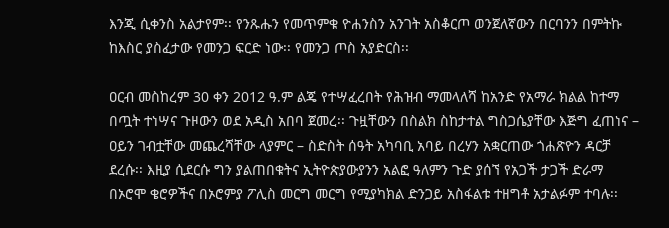እንጂ ሲቀንስ አልታየም፡፡ የንጹሑን የመጥምቁ ዮሐንስን አንገት አስቆርጦ ወንጀለኛውን በርባንን በምትኩ ከእስር ያስፈታው የመንጋ ፍርድ ነው፡፡ የመንጋ ጦስ አያድርስ፡፡

ዐርብ መስከረም 30 ቀን 2012 ዓ.ም ልጄ የተሣፈረበት የሕዝብ ማመላለሻ ከአንድ የአማራ ክልል ከተማ በጧት ተነሣና ጉዞውን ወደ አዲስ አበባ ጀመረ፡፡ ጉዟቸውን በስልክ ስከታተል ግስጋሴያቸው እጅግ ፈጠነና – ዐይን ገብቷቸው መጨረሻቸው ላያምር – ስድስት ሰዓት አካባቢ አባይ በረሃን አቋርጠው ጎሐጽዮን ዳርቻ ደረሱ፡፡ እዚያ ሲደርሱ ግን ያልጠበቁትና ኢትዮጵያውያንን አልፎ ዓለምን ጉድ ያሰኘ የአጋች ታጋች ድራማ በኦሮሞ ቄሮዎችና በኦሮምያ ፖሊስ መርግ መርግ የሚያካክል ድንጋይ አስፋልቱ ተዘግቶ አታልፉም ተባሉ፡፡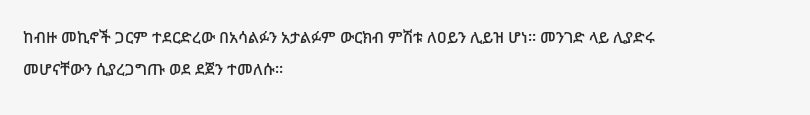ከብዙ መኪኖች ጋርም ተደርድረው በአሳልፉን አታልፉም ውርክብ ምሽቱ ለዐይን ሊይዝ ሆነ፡፡ መንገድ ላይ ሊያድሩ መሆናቸውን ሲያረጋግጡ ወደ ደጀን ተመለሱ፡፡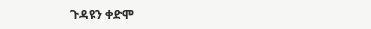ጉዳዩን ቀድሞ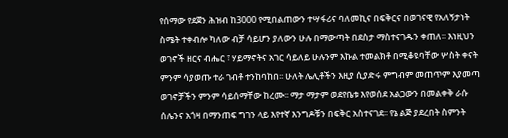የሰማው የደጀን ሕዝብ ከ3000 የሚበልጠውን ተሣፋሪና ባለመኪና በፍቅርና በወገናዊ የአለኝታነት ስሜት ተቀብሎ ካለው ብቻ ሳይሆን ያለውን ሁሉ በማውጣት በደስታ ማስተናገዱን ቀጠለ፡፡ እነዚህን ወገኖች ዘርና ብሔር ፣ ሃይማኖትና አገር ሳይለይ ሁሉንም እኩል ተመልክቶ በሚቆዩባቸው ሦስት ቀናት ምንም ሳያወጡ ተራ ገብቶ ተንከባከበ፡፡ ሁለት ሌሊቶችን እዚያ ሲያድሩ ምግብም መጠጥም እያመጣ ወገኖቻችን ምንም ሳይሰማቸው ከረሙ፡፡ ማታ ማታም ወደየቤቱ እየወሰደ አልጋውን በመልቀቅ ራሱ ሰሌንና አጎዛ በማንጠፍ ግገን ላይ እየተኛ እንግዶቹን በፍቅር አስተናገደ፡፡ የኔ ልጅ ያደረበት ስምንት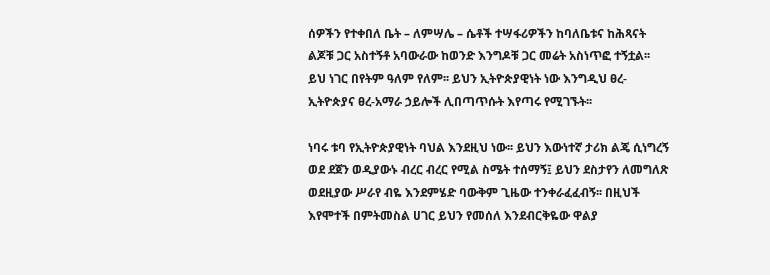ሰዎችን የተቀበለ ቤት – ለምሣሌ – ሴቶች ተሣፋሪዎችን ከባለቤቱና ከሕጻናት ልጆቹ ጋር አስተኝቶ አባውራው ከወንድ እንግዶቹ ጋር መሬት አስነጥፎ ተኝቷል፡፡ ይህ ነገር በየትም ዓለም የለም፡፡ ይህን ኢትዮጵያዊነት ነው እንግዲህ ፀረ-ኢትዮጵያና ፀረ-አማራ ኃይሎች ሊበጣጥሱት እየጣሩ የሚገኙት፡፡

ነባሩ ቱባ የኢትዮጵያዊነት ባህል እንደዚህ ነው፡፡ ይህን እውነተኛ ታሪክ ልጄ ሲነግረኝ ወደ ደጀን ወዲያውኑ ብረር ብረር የሚል ስሜት ተሰማኝ፤ ይህን ደስታየን ለመግለጽ ወደዚያው ሥራየ ብዬ እንደምሄድ ባውቅም ጊዜው ተንቀራፈፈብኝ፡፡ በዚህች እየሞተች በምትመስል ሀገር ይህን የመሰለ እንደብርቅዬው ዋልያ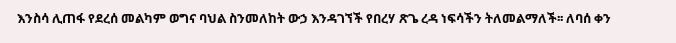እንስሳ ሊጠፋ የደረሰ መልካም ወግና ባህል ስንመለከት ውኃ እንዳገኘች የበረሃ ጽጌ ረዳ ነፍሳችን ትለመልማለች፡፡ ለባሰ ቀን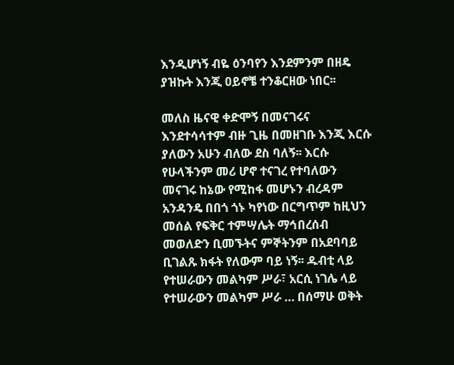እንዲሆነኝ ብዬ ዕንባየን እንደምንም በዘዴ ያዝኩት እንጂ ዐይኖቼ ተንቆርዘው ነበር፡፡

መለስ ዜናዊ ቀድሞኝ በመናገሩና እንደተሳሳተም ብዙ ጊዜ በመዘገቡ እንጂ እርሱ ያለውን አሁን ብለው ደስ ባለኝ፡፡ እርሱ የሁላችንም መሪ ሆኖ ተናገረ የተባለውን መናገሩ ከኔው የሚከፋ መሆኑን ብረዳም አንዳንዴ በበጎ ጎኑ ካየነው በርግጥም ከዚህን መሰል የፍቅር ተምሣሌት ማኅበረሰብ መወለድን ቢመኙትና ምኞትንም በአደባባይ ቢገልጹ ክፋት የለውም ባይ ነኝ፡፡ ዱብቲ ላይ የተሠራውን መልካም ሥራ፣ አርሲ ነገሌ ላይ የተሠራውን መልካም ሥራ … በሰማሁ ወቅት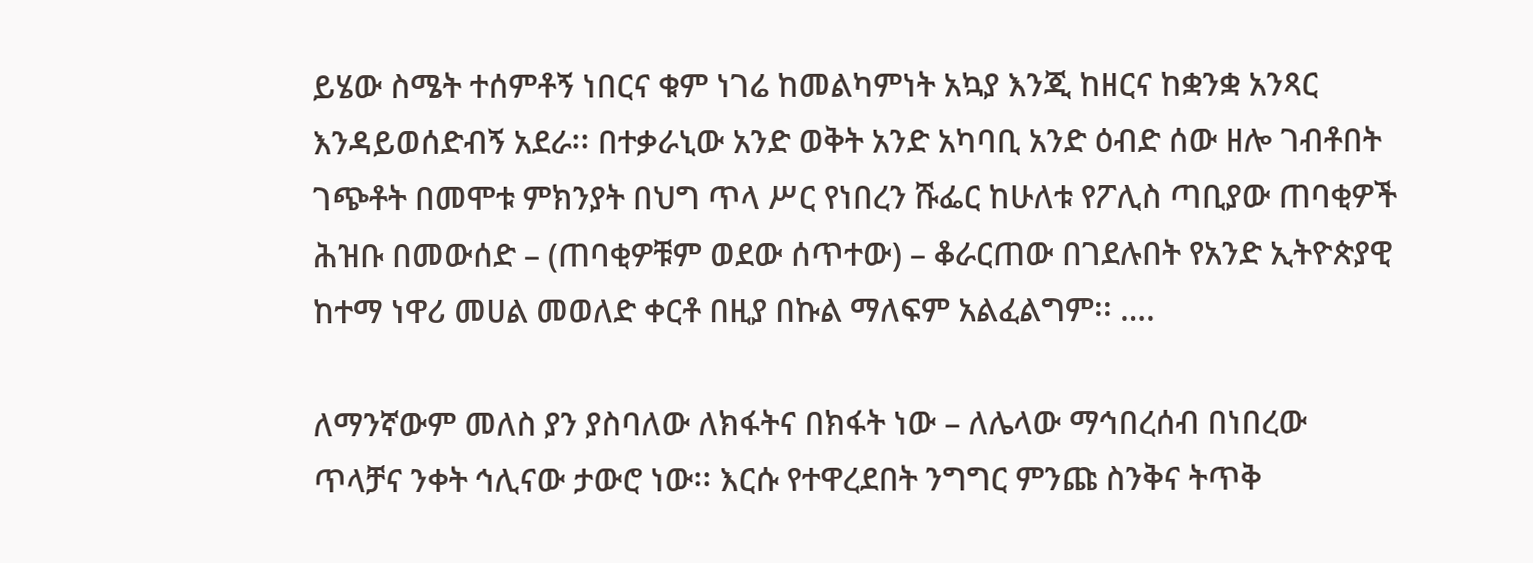ይሄው ስሜት ተሰምቶኝ ነበርና ቁም ነገሬ ከመልካምነት አኳያ እንጂ ከዘርና ከቋንቋ አንጻር እንዳይወሰድብኝ አደራ፡፡ በተቃራኒው አንድ ወቅት አንድ አካባቢ አንድ ዕብድ ሰው ዘሎ ገብቶበት ገጭቶት በመሞቱ ምክንያት በህግ ጥላ ሥር የነበረን ሹፌር ከሁለቱ የፖሊስ ጣቢያው ጠባቂዎች ሕዝቡ በመውሰድ – (ጠባቂዎቹም ወደው ሰጥተው) – ቆራርጠው በገደሉበት የአንድ ኢትዮጵያዊ ከተማ ነዋሪ መሀል መወለድ ቀርቶ በዚያ በኩል ማለፍም አልፈልግም፡፡ ….

ለማንኛውም መለስ ያን ያስባለው ለክፋትና በክፋት ነው – ለሌላው ማኅበረሰብ በነበረው ጥላቻና ንቀት ኅሊናው ታውሮ ነው፡፡ እርሱ የተዋረደበት ንግግር ምንጩ ስንቅና ትጥቅ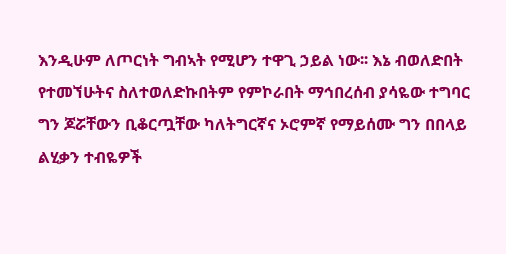እንዲሁም ለጦርነት ግብኣት የሚሆን ተዋጊ ኃይል ነው፡፡ እኔ ብወለድበት የተመኘሁትና ስለተወለድኩበትም የምኮራበት ማኅበረሰብ ያሳዬው ተግባር ግን ጆሯቸውን ቢቆርጧቸው ካለትግርኛና ኦሮምኛ የማይሰሙ ግን በበላይ ልሂቃን ተብዬዎች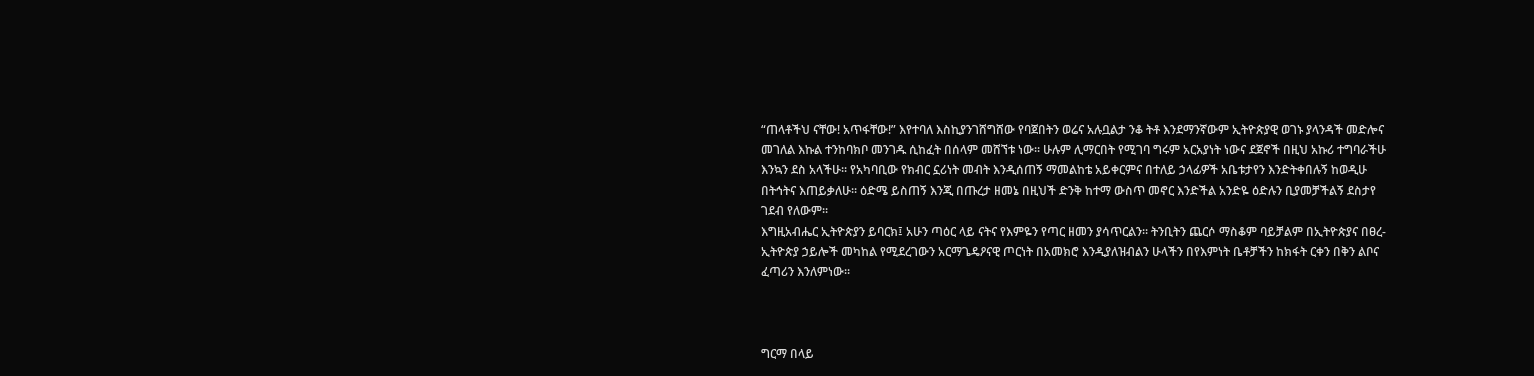“ጠላቶችህ ናቸው! አጥፋቸው!” እየተባለ እስኪያንገሸግሸው የባጀበትን ወሬና አሉቧልታ ንቆ ትቶ እንደማንኛውም ኢትዮጵያዊ ወገኑ ያላንዳች መድሎና መገለል እኩል ተንከባክቦ መንገዱ ሲከፈት በሰላም መሸኘቱ ነው፡፡ ሁሉም ሊማርበት የሚገባ ግሩም አርአያነት ነውና ደጀኖች በዚህ አኩሪ ተግባራችሁ እንኳን ደስ አላችሁ፡፡ የአካባቢው የክብር ኗሪነት መብት እንዲሰጠኝ ማመልከቴ አይቀርምና በተለይ ኃላፊዎች አቤቱታየን እንድትቀበሉኝ ከወዲሁ በትኅትና እጠይቃለሁ፡፡ ዕድሜ ይስጠኝ እንጂ በጡረታ ዘመኔ በዚህች ድንቅ ከተማ ውስጥ መኖር እንድችል አንድዬ ዕድሉን ቢያመቻችልኝ ደስታየ ገደብ የለውም፡፡
እግዚአብሔር ኢትዮጵያን ይባርክ፤ አሁን ጣዕር ላይ ናትና የእምዬን የጣር ዘመን ያሳጥርልን፡፡ ትንቢትን ጨርሶ ማስቆም ባይቻልም በኢትዮጵያና በፀረ-ኢትዮጵያ ኃይሎች መካከል የሚደረገውን አርማጌዴዖናዊ ጦርነት በአመክሮ እንዲያለዝብልን ሁላችን በየእምነት ቤቶቻችን ከክፋት ርቀን በቅን ልቦና ፈጣሪን እንለምነው፡፡



ግርማ በላይ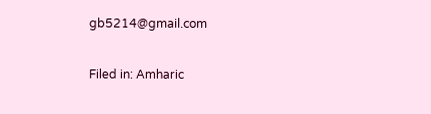gb5214@gmail.com

Filed in: Amharic